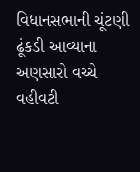વિધાનસભાની ચૂંટણી ઢૂંકડી આવ્યાના અણસારો વચ્ચે વહીવટી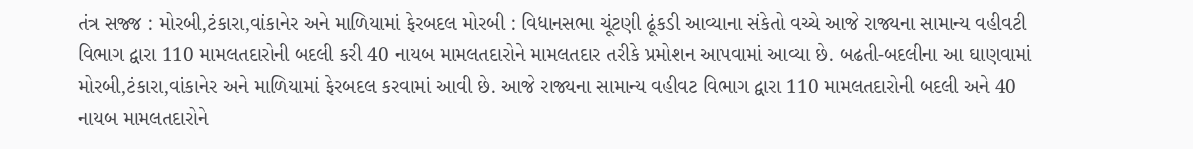તંત્ર સજ્જ : મોરબી,ટંકારા,વાંકાનેર અને માળિયામાં ફેરબદલ મોરબી : વિધાનસભા ચૂંટણી ઢૂંકડી આવ્યાના સંકેતો વચ્ચે આજે રાજ્યના સામાન્ય વહીવટી વિભાગ દ્વારા 110 મામલતદારોની બદલી કરી 40 નાયબ મામલતદારોને મામલતદાર તરીકે પ્રમોશન આપવામાં આવ્યા છે. બઢતી-બદલીના આ ઘાણવામાં મોરબી,ટંકારા,વાંકાનેર અને માળિયામાં ફેરબદલ કરવામાં આવી છે. આજે રાજ્યના સામાન્ય વહીવટ વિભાગ દ્વારા 110 મામલતદારોની બદલી અને 40 નાયબ મામલતદારોને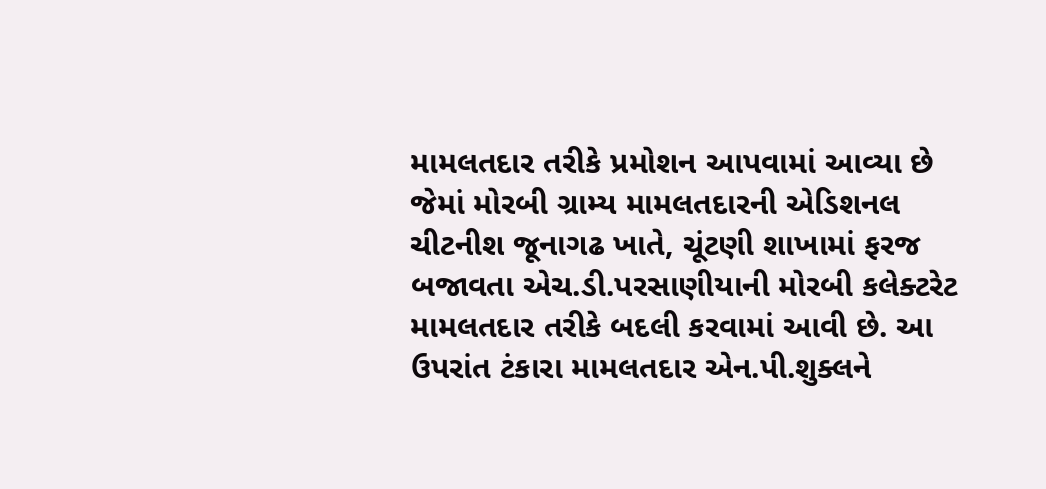મામલતદાર તરીકે પ્રમોશન આપવામાં આવ્યા છે જેમાં મોરબી ગ્રામ્ય મામલતદારની એડિશનલ ચીટનીશ જૂનાગઢ ખાતે, ચૂંટણી શાખામાં ફરજ બજાવતા એચ.ડી.પરસાણીયાની મોરબી કલેક્ટરેટ મામલતદાર તરીકે બદલી કરવામાં આવી છે. આ ઉપરાંત ટંકારા મામલતદાર એન.પી.શુક્લને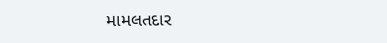મામલતદાર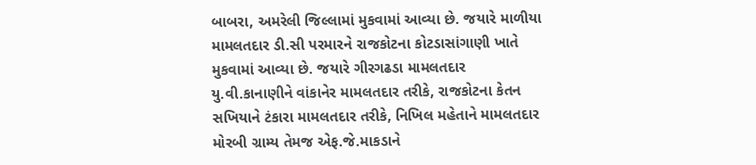બાબરા, અમરેલી જિલ્લામાં મુકવામાં આવ્યા છે. જયારે માળીયા મામલતદાર ડી.સી પરમારને રાજકોટના કોટડાસાંગાણી ખાતે મુકવામાં આવ્યા છે. જયારે ગીરગઢડા મામલતદાર યુ.વી.કાનાણીને વાંકાનેર મામલતદાર તરીકે, રાજકોટના કેતન સખિયાને ટંકારા મામલતદાર તરીકે, નિખિલ મહેતાને મામલતદાર મોરબી ગ્રામ્ય તેમજ એફ.જે.માકડાને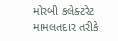મોરબી કલેક્ટરેટ મામલતદાર તરીકે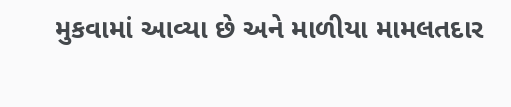મુકવામાં આવ્યા છે અને માળીયા મામલતદાર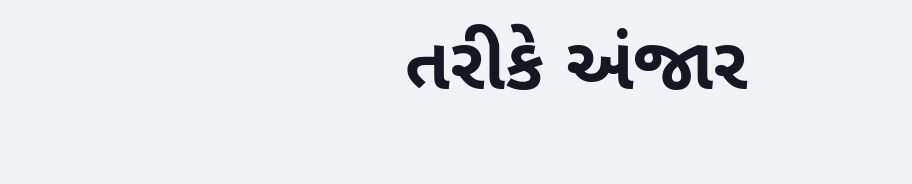તરીકે અંજાર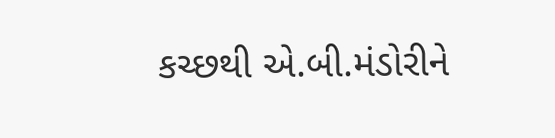કચ્છથી એ.બી.મંડોરીને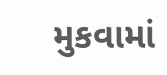મુકવામાં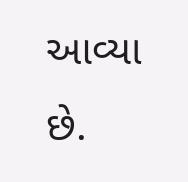આવ્યા છે.